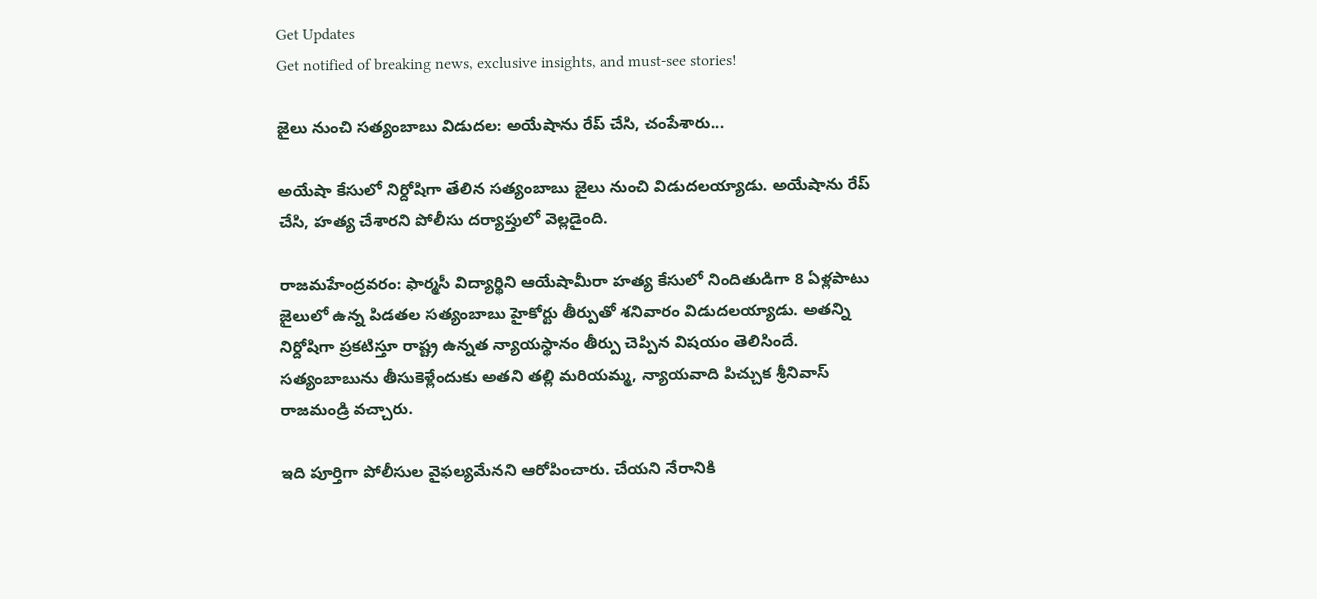Get Updates
Get notified of breaking news, exclusive insights, and must-see stories!

జైలు నుంచి సత్యంబాబు విడుదల: అయేషాను రేప్ చేసి, చంపేశారు...

అయేషా కేసులో నిర్దోషిగా తేలిన సత్యంబాబు జైలు నుంచి విడుదలయ్యాడు. అయేషాను రేప్ చేసి, హత్య చేశారని పోలీసు దర్యాప్తులో వెల్లడైంది.

రాజమహేంద్రవరం: ఫార్మసీ విద్యార్థిని ఆయేషామీరా హత్య కేసులో నిందితుడిగా 8 ఏళ్లపాటు జైలులో ఉన్న పిడతల సత్యంబాబు హైకోర్టు తీర్పుతో శనివారం విడుదలయ్యాడు. అతన్ని నిర్దోషిగా ప్రకటిస్తూ రాష్ట్ర ఉన్నత న్యాయస్థానం తీర్పు చెప్పిన విషయం తెలిసిందే. సత్యంబాబును తీసుకెళ్లేందుకు అతని తల్లి మరియమ్మ, న్యాయవాది పిచ్చుక శ్రీనివాస్‌ రాజమండ్రి వచ్చారు.

ఇది పూర్తిగా పోలీసుల వైఫల్యమేనని ఆరోపించారు. చేయని నేరానికి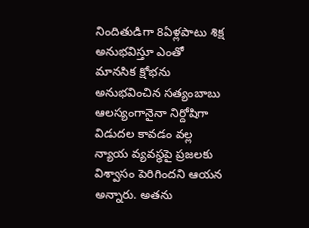నిందితుడిగా 8ఏళ్లపాటు శిక్ష అనుభవిస్తూ ఎంతో మానసిక క్షోభను అనుభవించిన సత్యంబాబు ఆలస్యంగానైనా నిర్దోషిగా విడుదల కావడం వల్ల న్యాయ వ్యవస్థపై ప్రజలకు విశ్వాసం పెరిగిందని ఆయన అన్నారు. అతను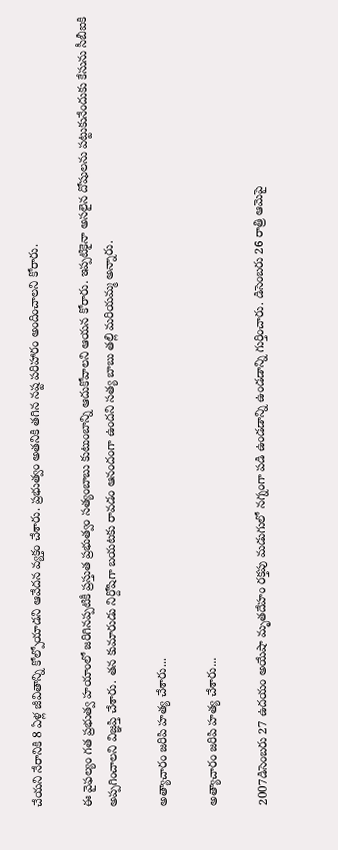చేయని నేరానికి 8 ఏళ్ల జీవితాన్ని కోల్పోయాడని ఆవేదన వ్యక్తం చేశారు. ప్రభుత్వం అతనికి తగిన నష్ట పరిహారం అందించాలని కోరారు.

ఈ వైఫల్యం గత ప్రభుత్వ హయాంలో జరిగినప్పటికీ ప్రస్తుత ప్రభుత్వం సత్యంబాబు కుటుంబాన్ని ఆదుకోవాలని ఆయన కోరారు. ఇప్పటికైనా అసలైన దోషులను పట్టుకునేందుకు కేసును సీబీఐకి అప్పగించాలని విజ్ఞప్తి చేశారు. తన కుమారుడు నిర్దోషిగా బయటకు రావడం ఆనందంగా ఉందని సత్య బాబు తల్లి మరియమ్మ అన్నారు.

అత్యాచారం జరిపి హత్య చేశారు...

అత్యాచారం జరిపి హత్య చేశారు...

2007డిసెంబరు 27 ఉదయం అయేషా మృతదేహం రక్తపు మడుగులో నగ్నంగా పడి ఉండడాన్ని ఉండడాన్ని గుర్తించారు. డిసెంబరు 26 రాత్రి ఆమెపై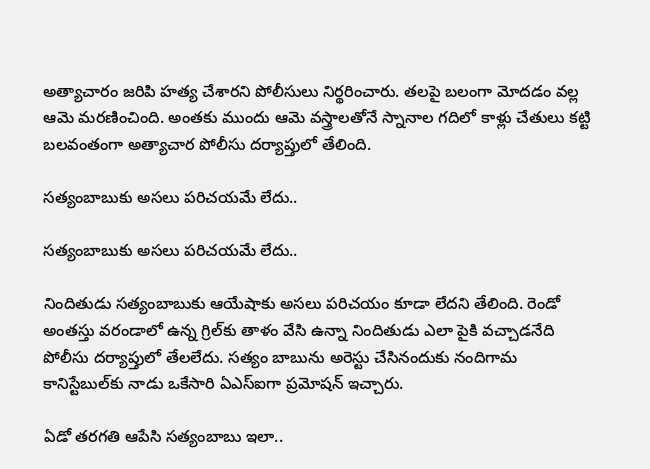అత్యాచారం జరిపి హత్య చేశారని పోలీసులు నిర్థరించారు. తలపై బలంగా మోదడం వల్ల ఆమె మరణించింది. అంతకు ముందు ఆమె వస్త్రాలతోనే స్నానాల గదిలో కాళ్లు చేతులు కట్టి బలవంతంగా అత్యాచార పోలీసు దర్యాప్తులో తేలింది.

సత్యంబాబుకు అసలు పరిచయమే లేదు..

సత్యంబాబుకు అసలు పరిచయమే లేదు..

నిందితుడు సత్యంబాబుకు ఆయేషాకు అసలు పరిచయం కూడా లేదని తేలింది. రెండో అంతస్తు వరండాలో ఉన్న గ్రిల్‌కు తాళం వేసి ఉన్నా నిందితుడు ఎలా పైకి వచ్చాడనేది పోలీసు దర్యాప్తులో తేలలేదు. సత్యం బాబును అరెస్టు చేసినందుకు నందిగామ కానిస్టేబుల్‌కు నాడు ఒకేసారి ఏఎస్‌ఐగా ప్రమోషన్ ఇచ్చారు.

ఏడో తరగతి ఆపేసి సత్యంబాబు ఇలా..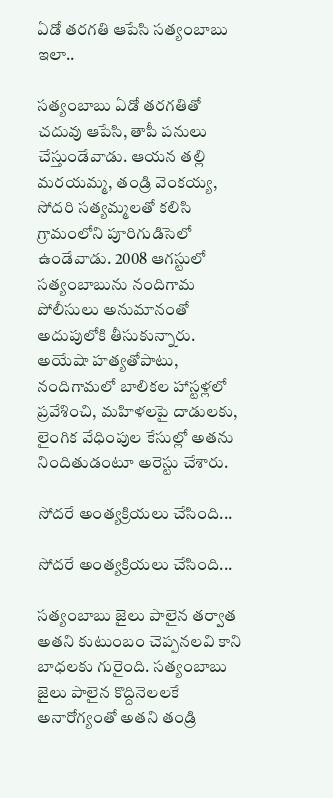ఏడో తరగతి ఆపేసి సత్యంబాబు ఇలా..

సత్యంబాబు ఏడో తరగతితో చదువు ఆపేసి, తాపీ పనులు చేస్తుండేవాడు. ఆయన తల్లి మరయమ్మ, తండ్రి వెంకయ్య, సోదరి సత్యమ్మలతో కలిసి గ్రామంలోని పూరిగుడిసెలో ఉండేవాడు. 2008 ఆగస్టులో సత్యంబాబును నందిగామ పోలీసులు అనుమానంతో అదుపులోకి తీసుకున్నారు. అయేషా హత్యతోపాటు, నందిగామలో బాలికల హాస్టళ్లలో ప్రవేశించి, మహిళలపై దాడులకు, లైంగిక వేధింపుల కేసుల్లో అతను నిందితుడంటూ అరెస్టు చేశారు.

సోదరే అంత్యక్రియలు చేసింది...

సోదరే అంత్యక్రియలు చేసింది...

సత్యంబాబు జైలు పాలైన తర్వాత అతని కుటుంబం చెప్పనలవి కాని బాధలకు గురైంది. సత్యంబాబు జైలు పాలైన కొద్దినెలలకే అనారోగ్యంతో అతని తండ్రి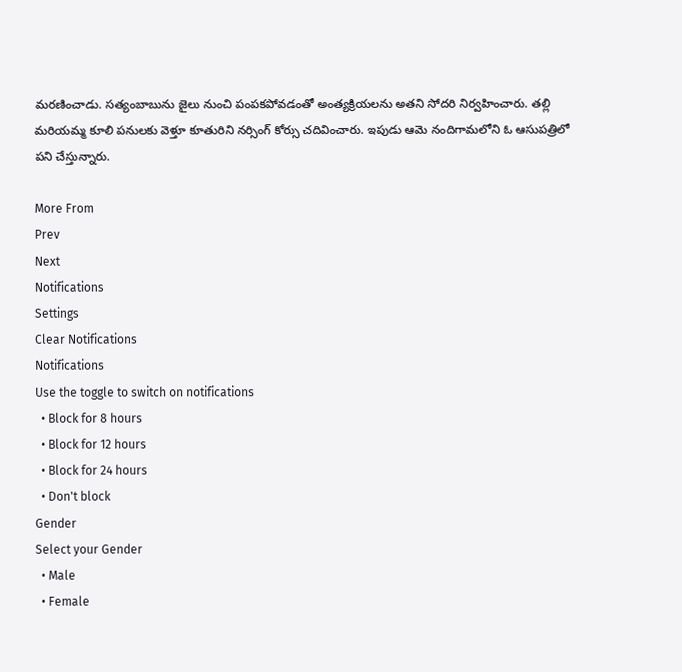మరణించాడు. సత్యంబాబును జైలు నుంచి పంపకపోవడంతో అంత్యక్రియలను అతని సోదరి నిర్వహించారు. తల్లి మరియమ్మ కూలి పనులకు వెళ్తూ కూతురిని నర్సింగ్‌ కోర్సు చదివించారు. ఇపుడు ఆమె నందిగామలోని ఓ ఆసుపత్రిలో పని చేస్తున్నారు.

More From
Prev
Next
Notifications
Settings
Clear Notifications
Notifications
Use the toggle to switch on notifications
  • Block for 8 hours
  • Block for 12 hours
  • Block for 24 hours
  • Don't block
Gender
Select your Gender
  • Male
  • Female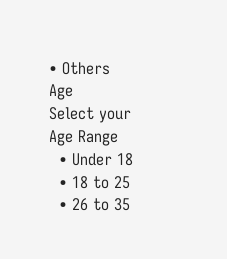• Others
Age
Select your Age Range
  • Under 18
  • 18 to 25
  • 26 to 35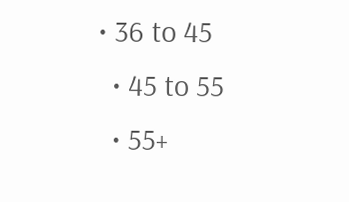• 36 to 45
  • 45 to 55
  • 55+